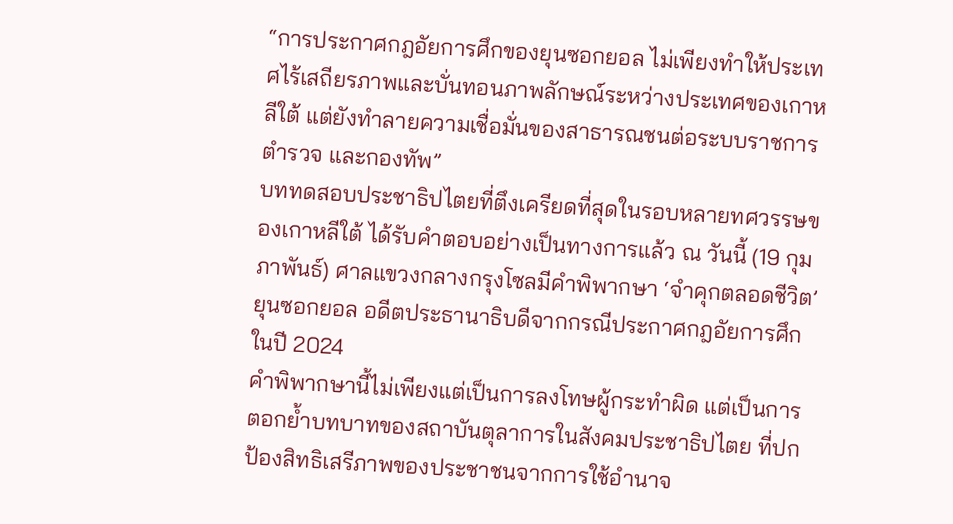“การประกาศกฎอัยการศึกของยุนซอกยอล ไม่เพียงทำให้ประเทศไร้เสถียรภาพและบั่นทอนภาพลักษณ์ระหว่างประเทศของเกาหลีใต้ แต่ยังทำลายความเชื่อมั่นของสาธารณชนต่อระบบราชการ ตำรวจ และกองทัพ”
บททดสอบประชาธิปไตยที่ตึงเครียดที่สุดในรอบหลายทศวรรษของเกาหลีใต้ ได้รับคำตอบอย่างเป็นทางการแล้ว ณ วันนี้ (19 กุมภาพันธ์) ศาลแขวงกลางกรุงโซลมีคำพิพากษา ‘จำคุกตลอดชีวิต’ ยุนซอกยอล อดีตประธานาธิบดีจากกรณีประกาศกฎอัยการศึกในปี 2024
คำพิพากษานี้ไม่เพียงแต่เป็นการลงโทษผู้กระทำผิด แต่เป็นการตอกย้ำบทบาทของสถาบันตุลาการในสังคมประชาธิปไตย ที่ปกป้องสิทธิเสรีภาพของประชาชนจากการใช้อำนาจ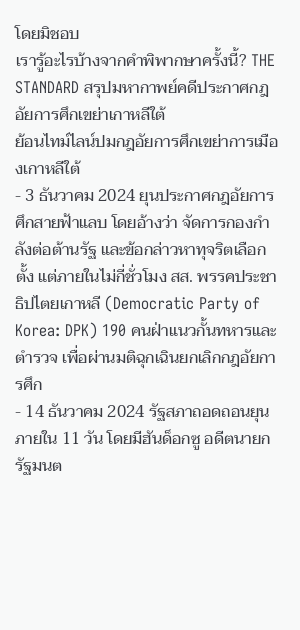โดยมิชอบ
เรารู้อะไรบ้างจากคำพิพากษาครั้งนี้? THE STANDARD สรุปมหากาพย์คดีประกาศกฎอัยการศึกเขย่าเกาหลีใต้
ย้อนไทม์ไลน์ปมกฎอัยการศึกเขย่าการเมืองเกาหลีใต้
- 3 ธันวาคม 2024 ยุนประกาศกฎอัยการศึกสายฟ้าแลบ โดยอ้างว่า จัดการกองกำลังต่อต้านรัฐ และข้อกล่าวหาทุจริตเลือกตั้ง แต่ภายในไม่กี่ชั่วโมง สส. พรรคประชาธิปไตยเกาหลี (Democratic Party of Korea: DPK) 190 คนฝ่าแนวกั้นทหารและตำรวจ เพื่อผ่านมติฉุกเฉินยกเลิกกฎอัยการศึก
- 14 ธันวาคม 2024 รัฐสภาถอดถอนยุนภายใน 11 วัน โดยมีฮันด็อกซู อดีตนายกรัฐมนต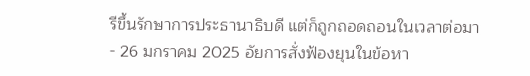รีขึ้นรักษาการประธานาธิบดี แต่ก็ถูกถอดถอนในเวลาต่อมา
- 26 มกราคม 2025 อัยการสั่งฟ้องยุนในข้อหา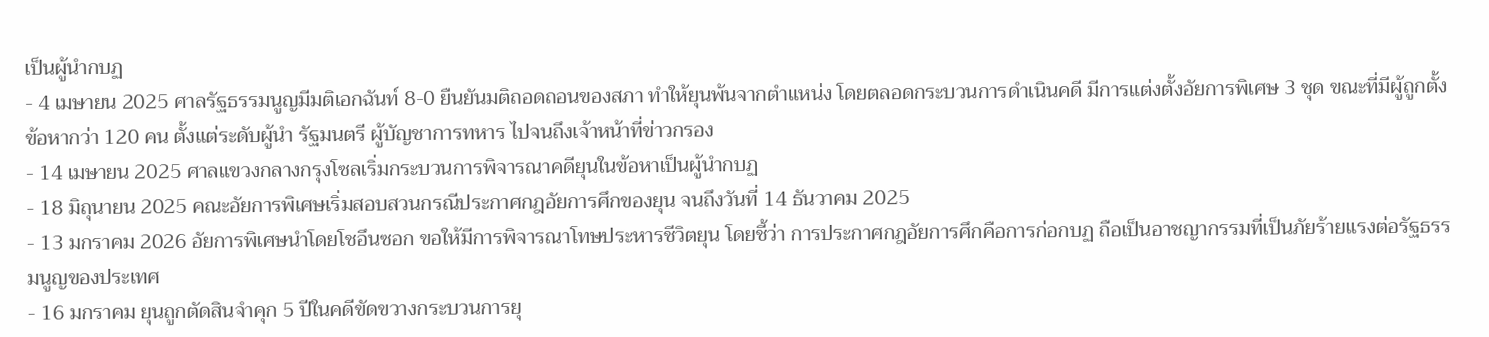เป็นผู้นำกบฏ
- 4 เมษายน 2025 ศาลรัฐธรรมนูญมีมติเอกฉันท์ 8-0 ยืนยันมติถอดถอนของสภา ทำให้ยุนพ้นจากตำแหน่ง โดยตลอดกระบวนการดำเนินคดี มีการแต่งตั้งอัยการพิเศษ 3 ชุด ขณะที่มีผู้ถูกตั้งข้อหากว่า 120 คน ตั้งแต่ระดับผู้นำ รัฐมนตรี ผู้บัญชาการทหาร ไปจนถึงเจ้าหน้าที่ข่าวกรอง
- 14 เมษายน 2025 ศาลแขวงกลางกรุงโซลเริ่มกระบวนการพิจารณาคดียุนในข้อหาเป็นผู้นำกบฏ
- 18 มิถุนายน 2025 คณะอัยการพิเศษเริ่มสอบสวนกรณีประกาศกฎอัยการศึกของยุน จนถึงวันที่ 14 ธันวาคม 2025
- 13 มกราคม 2026 อัยการพิเศษนำโดยโชอึนซอก ขอให้มีการพิจารณาโทษประหารชีวิตยุน โดยชี้ว่า การประกาศกฎอัยการศึกคือการก่อกบฏ ถือเป็นอาชญากรรมที่เป็นภัยร้ายแรงต่อรัฐธรรมนูญของประเทศ
- 16 มกราคม ยุนถูกตัดสินจำคุก 5 ปีในคดีขัดขวางกระบวนการยุ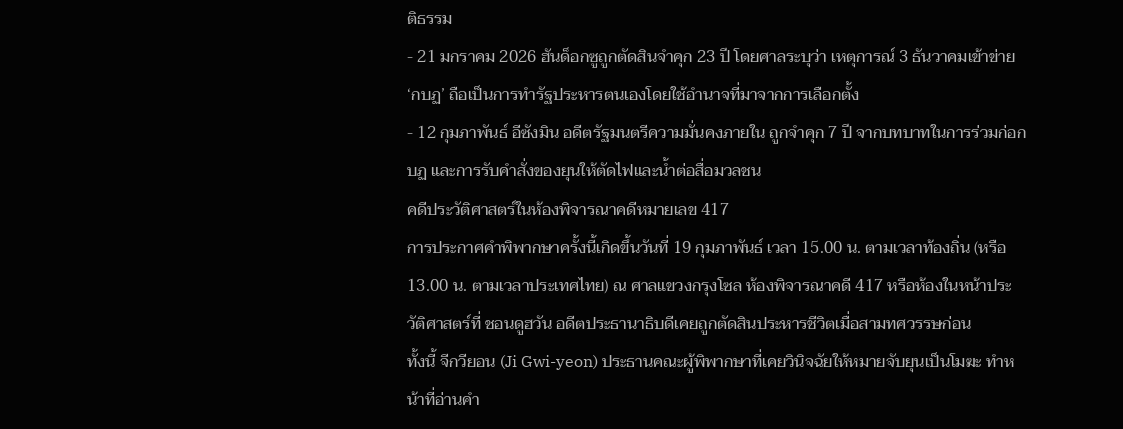ติธรรม
- 21 มกราคม 2026 ฮันด็อกซูถูกตัดสินจำคุก 23 ปี โดยศาลระบุว่า เหตุการณ์ 3 ธันวาคมเข้าข่าย ‘กบฏ’ ถือเป็นการทำรัฐประหารตนเองโดยใช้อำนาจที่มาจากการเลือกตั้ง
- 12 กุมภาพันธ์ อีซังมิน อดีตรัฐมนตรีความมั่นคงภายใน ถูกจำคุก 7 ปี จากบทบาทในการร่วมก่อกบฏ และการรับคำสั่งของยุนให้ตัดไฟและน้ำต่อสื่อมวลชน
คดีประวัติศาสตร์ในห้องพิจารณาคดีหมายเลข 417
การประกาศคำพิพากษาครั้งนี้เกิดขึ้นวันที่ 19 กุมภาพันธ์ เวลา 15.00 น. ตามเวลาท้องถิ่น (หรือ 13.00 น. ตามเวลาประเทศไทย) ณ ศาลแขวงกรุงโซล ห้องพิจารณาคดี 417 หรือห้องในหน้าประวัติศาสตร์ที่ ชอนดูฮวัน อดีตประธานาธิบดีเคยถูกตัดสินประหารชีวิตเมื่อสามทศวรรษก่อน
ทั้งนี้ จีกวียอน (Ji Gwi-yeon) ประธานคณะผู้พิพากษาที่เคยวินิจฉัยให้หมายจับยุนเป็นโมฆะ ทำหน้าที่อ่านคำ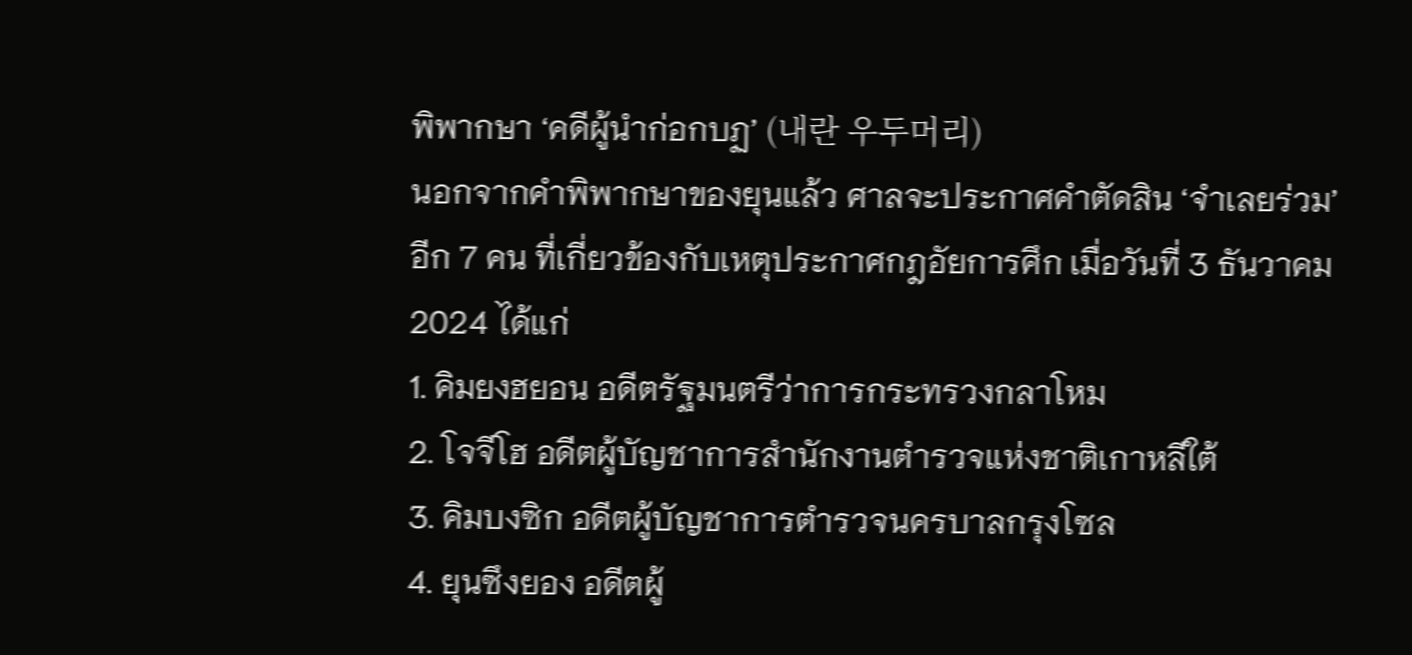พิพากษา ‘คดีผู้นำก่อกบฏ’ (내란 우두머리)
นอกจากคำพิพากษาของยุนแล้ว ศาลจะประกาศคำตัดสิน ‘จำเลยร่วม’ อีก 7 คน ที่เกี่ยวข้องกับเหตุประกาศกฎอัยการศึก เมื่อวันที่ 3 ธันวาคม 2024 ได้แก่
1. คิมยงฮยอน อดีตรัฐมนตรีว่าการกระทรวงกลาโหม
2. โจจีโฮ อดีตผู้บัญชาการสำนักงานตำรวจแห่งชาติเกาหลีใต้
3. คิมบงซิก อดีตผู้บัญชาการตำรวจนครบาลกรุงโซล
4. ยุนซึงยอง อดีตผู้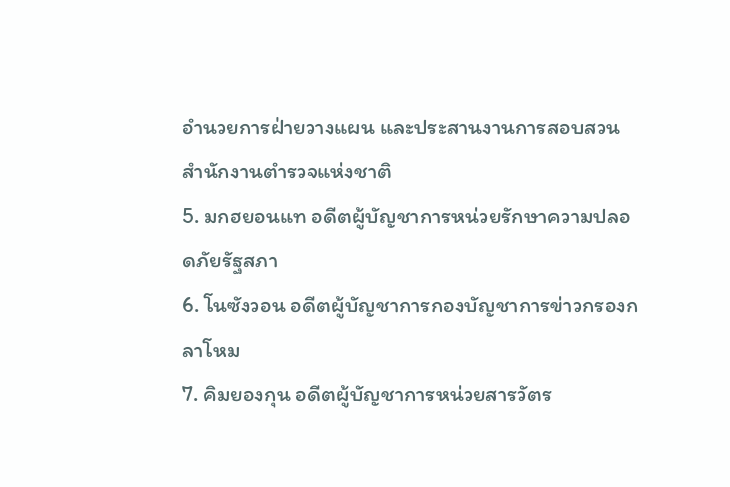อำนวยการฝ่ายวางแผน และประสานงานการสอบสวน สำนักงานตำรวจแห่งชาติ
5. มกฮยอนแท อดีตผู้บัญชาการหน่วยรักษาความปลอดภัยรัฐสภา
6. โนซังวอน อดีตผู้บัญชาการกองบัญชาการข่าวกรองกลาโหม
7. คิมยองกุน อดีตผู้บัญชาการหน่วยสารวัตร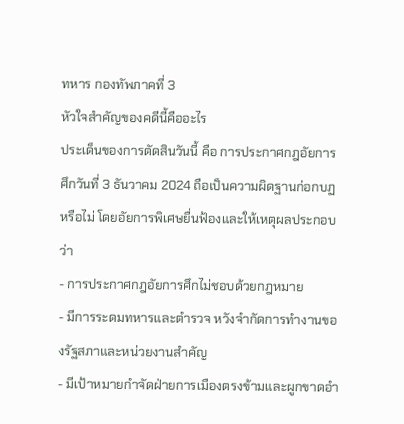ทหาร กองทัพภาคที่ 3
หัวใจสำคัญของคดีนี้คืออะไร
ประเด็นของการตัดสินวันนี้ คือ การประกาศกฎอัยการศึกวันที่ 3 ธันวาคม 2024 ถือเป็นความผิดฐานก่อกบฏหรือไม่ โดยอัยการพิเศษยื่นฟ้องและให้เหตุผลประกอบว่า
- การประกาศกฎอัยการศึกไม่ชอบด้วยกฎหมาย
- มีการระดมทหารและตำรวจ หวังจำกัดการทำงานของรัฐสภาและหน่วยงานสำคัญ
- มีเป้าหมายกำจัดฝ่ายการเมืองตรงข้ามและผูกขาดอำ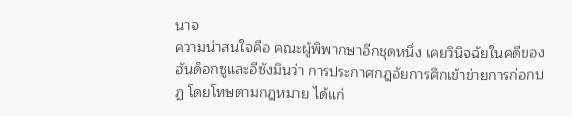นาจ
ความน่าสนใจคือ คณะผู้พิพากษาอีกชุดหนึ่ง เคยวินิจฉัยในคดีของฮันด็อกซูและอีซังมินว่า การประกาศกฎอัยการศึกเข้าข่ายการก่อกบฏ โดยโทษตามกฎหมาย ได้แก่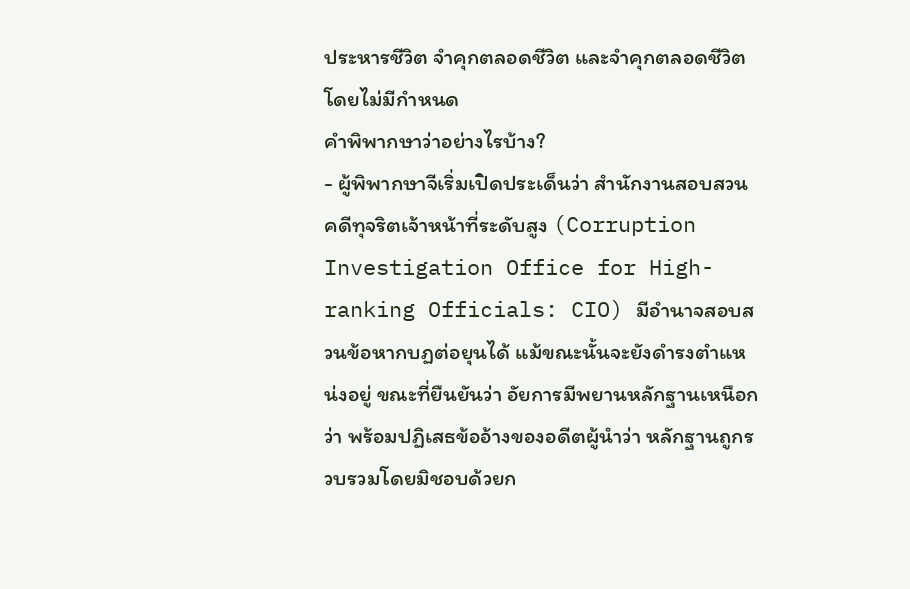ประหารชีวิต จำคุกตลอดชีวิต และจำคุกตลอดชีวิตโดยไม่มีกำหนด
คำพิพากษาว่าอย่างไรบ้าง?
- ผู้พิพากษาจีเริ่มเปิดประเด็นว่า สำนักงานสอบสวนคดีทุจริตเจ้าหน้าที่ระดับสูง (Corruption Investigation Office for High-ranking Officials: CIO) มีอำนาจสอบสวนข้อหากบฏต่อยุนได้ แม้ขณะนั้นจะยังดำรงตำแหน่งอยู่ ขณะที่ยืนยันว่า อัยการมีพยานหลักฐานเหนือกว่า พร้อมปฏิเสธข้ออ้างของอดีตผู้นำว่า หลักฐานถูกรวบรวมโดยมิชอบด้วยก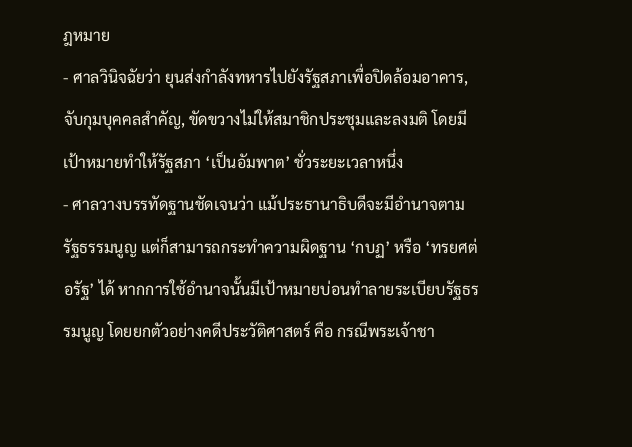ฎหมาย
- ศาลวินิจฉัยว่า ยุนส่งกำลังทหารไปยังรัฐสภาเพื่อปิดล้อมอาคาร, จับกุมบุคคลสำคัญ, ขัดขวางไม่ให้สมาชิกประชุมและลงมติ โดยมีเป้าหมายทำให้รัฐสภา ‘เป็นอัมพาต’ ชั่วระยะเวลาหนึ่ง
- ศาลวางบรรทัดฐานชัดเจนว่า แม้ประธานาธิบดีจะมีอำนาจตามรัฐธรรมนูญ แต่ก็สามารถกระทำความผิดฐาน ‘กบฏ’ หรือ ‘ทรยศต่อรัฐ’ ได้ หากการใช้อำนาจนั้นมีเป้าหมายบ่อนทำลายระเบียบรัฐธรรมนูญ โดยยกตัวอย่างคดีประวัติศาสตร์ คือ กรณีพระเจ้าชา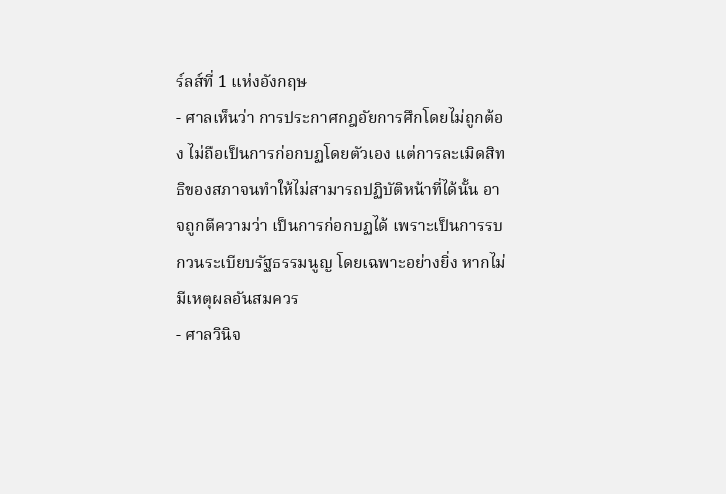ร์ลส์ที่ 1 แห่งอังกฤษ
- ศาลเห็นว่า การประกาศกฎอัยการศึกโดยไม่ถูกต้อง ไม่ถือเป็นการก่อกบฏโดยตัวเอง แต่การละเมิดสิทธิของสภาจนทำให้ไม่สามารถปฏิบัติหน้าที่ได้นั้น อาจถูกตีความว่า เป็นการก่อกบฏได้ เพราะเป็นการรบกวนระเบียบรัฐธรรมนูญ โดยเฉพาะอย่างยิ่ง หากไม่มีเหตุผลอันสมควร
- ศาลวินิจ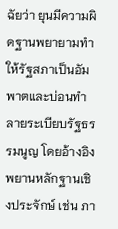ฉัยว่า ยุนมีความผิดฐานพยายามทำให้รัฐสภาเป็นอัมพาตและบ่อนทำลายระเบียบรัฐธรรมนูญ โดยอ้างอิงพยานหลักฐานเชิงประจักษ์ เช่น ภา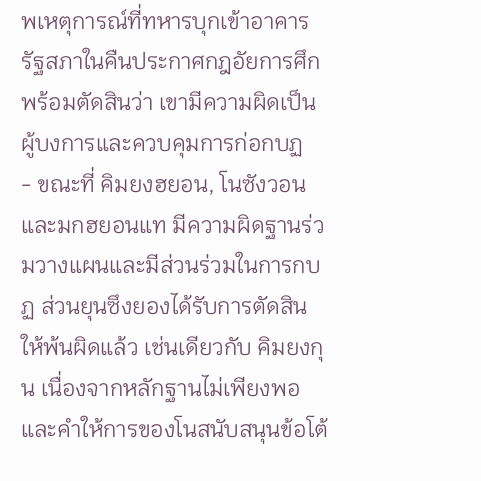พเหตุการณ์ที่ทหารบุกเข้าอาคารรัฐสภาในคืนประกาศกฎอัยการศึก พร้อมตัดสินว่า เขามีความผิดเป็นผู้บงการและควบคุมการก่อกบฏ
- ขณะที่ คิมยงฮยอน, โนซังวอน และมกฮยอนแท มีความผิดฐานร่วมวางแผนและมีส่วนร่วมในการกบฏ ส่วนยุนซึงยองได้รับการตัดสินให้พ้นผิดแล้ว เช่นเดียวกับ คิมยงกุน เนื่องจากหลักฐานไม่เพียงพอ และคำให้การของโนสนับสนุนข้อโต้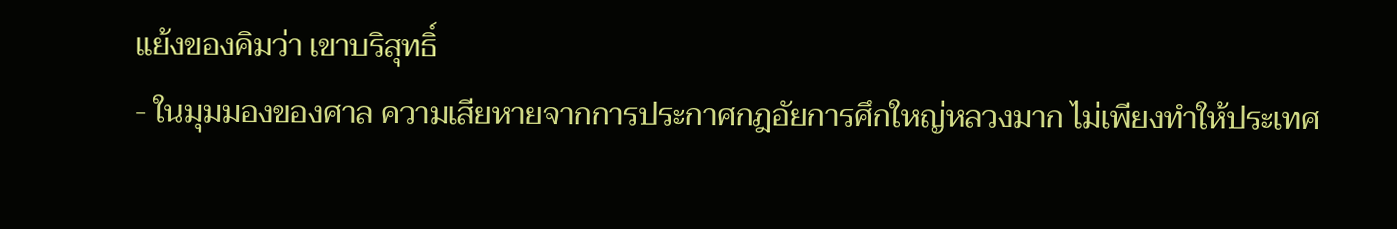แย้งของคิมว่า เขาบริสุทธิ์
- ในมุมมองของศาล ความเสียหายจากการประกาศกฎอัยการศึกใหญ่หลวงมาก ไม่เพียงทำให้ประเทศ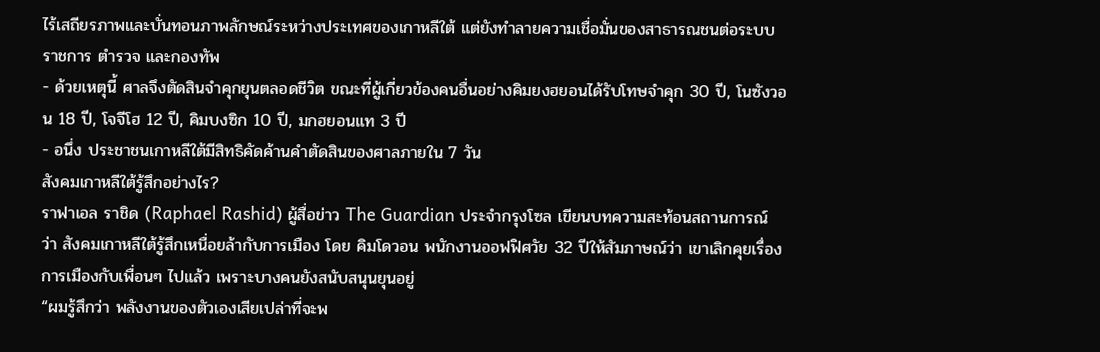ไร้เสถียรภาพและบั่นทอนภาพลักษณ์ระหว่างประเทศของเกาหลีใต้ แต่ยังทำลายความเชื่อมั่นของสาธารณชนต่อระบบราชการ ตำรวจ และกองทัพ
- ด้วยเหตุนี้ ศาลจึงตัดสินจำคุกยุนตลอดชีวิต ขณะที่ผู้เกี่ยวข้องคนอื่นอย่างคิมยงฮยอนได้รับโทษจำคุก 30 ปี, โนซังวอน 18 ปี, โจจีโฮ 12 ปี, คิมบงซิก 10 ปี, มกฮยอนแท 3 ปี
- อนึ่ง ประชาชนเกาหลีใต้มีสิทธิคัดค้านคำตัดสินของศาลภายใน 7 วัน
สังคมเกาหลีใต้รู้สึกอย่างไร?
ราฟาเอล ราชิด (Raphael Rashid) ผู้สื่อข่าว The Guardian ประจำกรุงโซล เขียนบทความสะท้อนสถานการณ์ว่า สังคมเกาหลีใต้รู้สึกเหนื่อยล้ากับการเมือง โดย คิมโดวอน พนักงานออฟฟิศวัย 32 ปีให้สัมภาษณ์ว่า เขาเลิกคุยเรื่องการเมืองกับเพื่อนๆ ไปแล้ว เพราะบางคนยังสนับสนุนยุนอยู่
“ผมรู้สึกว่า พลังงานของตัวเองเสียเปล่าที่จะพ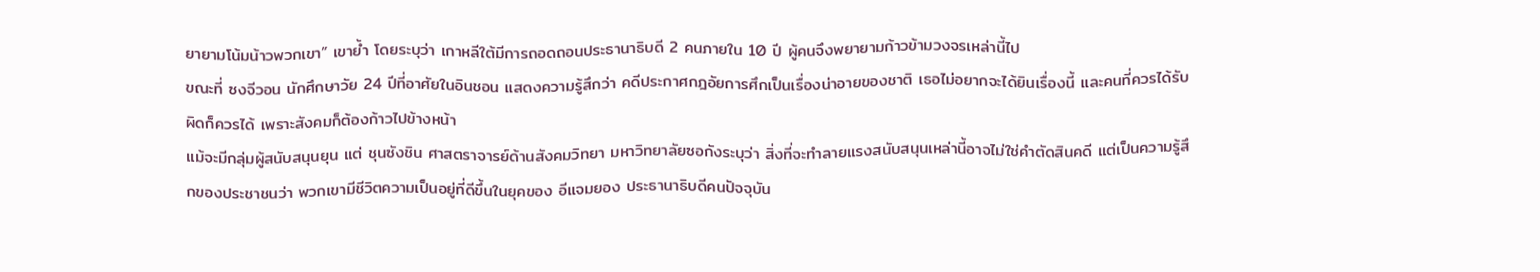ยายามโน้มน้าวพวกเขา” เขาย้ำ โดยระบุว่า เกาหลีใต้มีการถอดถอนประธานาธิบดี 2 คนภายใน 10 ปี ผู้คนจึงพยายามก้าวข้ามวงจรเหล่านี้ไป
ขณะที่ ซงจีวอน นักศึกษาวัย 24 ปีที่อาศัยในอินชอน แสดงความรู้สึกว่า คดีประกาศกฎอัยการศึกเป็นเรื่องน่าอายของชาติ เธอไม่อยากจะได้ยินเรื่องนี้ และคนที่ควรได้รับผิดก็ควรได้ เพราะสังคมก็ต้องก้าวไปข้างหน้า
แม้จะมีกลุ่มผู้สนับสนุนยุน แต่ ชุนซังชิน ศาสตราจารย์ด้านสังคมวิทยา มหาวิทยาลัยซอกังระบุว่า สิ่งที่จะทำลายแรงสนับสนุนเหล่านี้อาจไม่ใช่คำตัดสินคดี แต่เป็นความรู้สึกของประชาชนว่า พวกเขามีชีวิตความเป็นอยู่ที่ดีขึ้นในยุคของ อีแจมยอง ประธานาธิบดีคนปัจจุบัน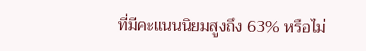ที่มีคะแนนนิยมสูงถึง 63% หรือไม่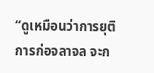“ดูเหมือนว่าการยุติการก่อจลาจล จะก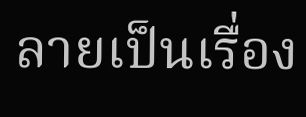ลายเป็นเรื่อง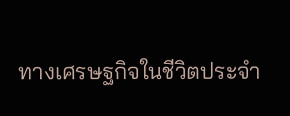ทางเศรษฐกิจในชีวิตประจำ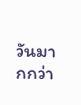วันมากกว่า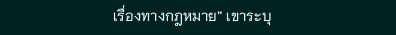เรื่องทางกฎหมาย” เขาระบุ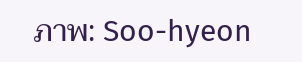ภาพ: Soo-hyeon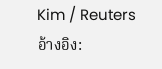Kim / Reuters
อ้างอิง: